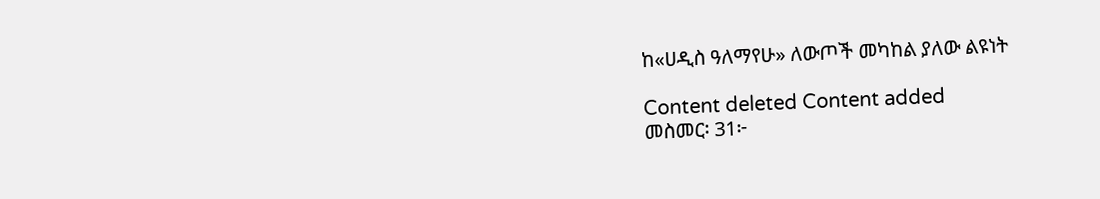ከ«ሀዲስ ዓለማየሁ» ለውጦች መካከል ያለው ልዩነት

Content deleted Content added
መስመር፡ 31፦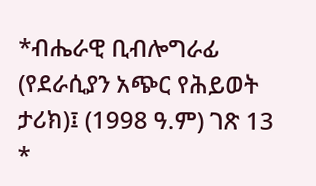*ብሔራዊ ቢብሎግራፊ (የደራሲያን አጭር የሕይወት ታሪክ)፤ (1998 ዓ.ም) ገጽ 13
*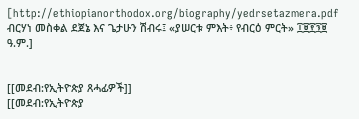[http://ethiopianorthodox.org/biography/yedrsetazmera.pdf ብርሃነ መስቀል ደጀኔ እና ጌታሁን ሽብሩ፤ «ያሠርቱ ምእት፥ የብርዕ ምርት» ፲፱፻፺፱ ዓ.ም.]


[[መደብ:የኢትዮጵያ ጸሓፊዎች]]
[[መደብ:የኢትዮጵያ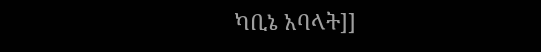ካቢኔ አባላት]]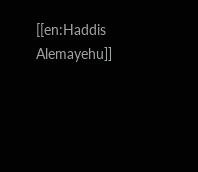[[en:Haddis Alemayehu]]